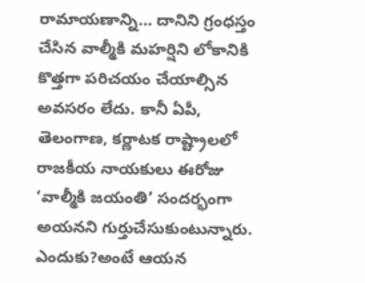రామాయణాన్ని… దానిని గ్రంధస్తం చేసిన వాల్మీకి మహర్షిని లోకానికి కొత్తగా పరిచయం చేయాల్సిన అవసరం లేదు. కానీ ఏపీ, తెలంగాణ, కర్ణాటక రాష్ట్రాలలో రాజకీయ నాయకులు ఈరోజు ‘వాల్మీకి జయంతి’ సందర్భంగా అయనని గుర్తుచేసుకుంటున్నారు. ఎందుకు?అంటే ఆయన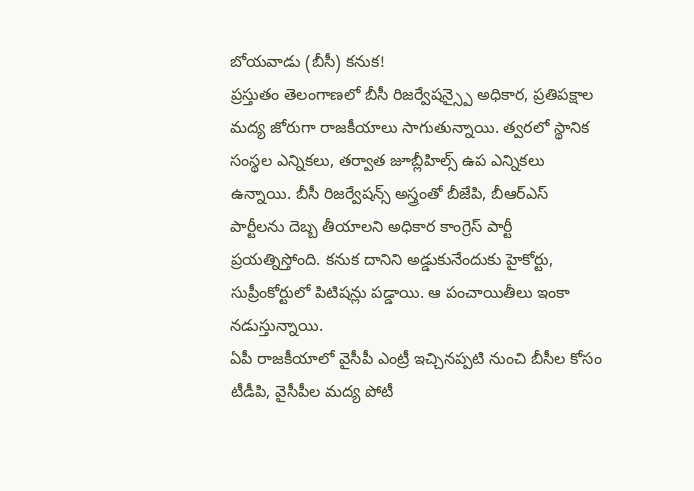బోయవాడు (బీసీ) కనుక!
ప్రస్తుతం తెలంగాణలో బీసీ రిజర్వేషన్స్పై అధికార, ప్రతిపక్షాల మద్య జోరుగా రాజకీయాలు సాగుతున్నాయి. త్వరలో స్థానిక సంస్థల ఎన్నికలు, తర్వాత జూబ్లీహిల్స్ ఉప ఎన్నికలు ఉన్నాయి. బీసీ రిజర్వేషన్స్ అస్త్రంతో బీజేపి, బీఆర్ఎస్ పార్టీలను దెబ్బ తీయాలని అధికార కాంగ్రెస్ పార్టీ ప్రయత్నిస్తోంది. కనుక దానిని అడ్డుకునేందుకు హైకోర్టు, సుప్రీంకోర్టులో పిటిషన్లు పడ్డాయి. ఆ పంచాయితీలు ఇంకా నడుస్తున్నాయి.
ఏపీ రాజకీయాలో వైసీపీ ఎంట్రీ ఇచ్చినప్పటి నుంచి బీసీల కోసం టీడీపి, వైసీపీల మద్య పోటీ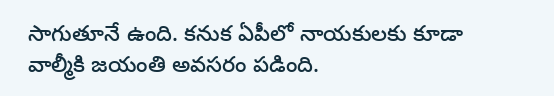సాగుతూనే ఉంది. కనుక ఏపీలో నాయకులకు కూడా వాల్మీకి జయంతి అవసరం పడింది.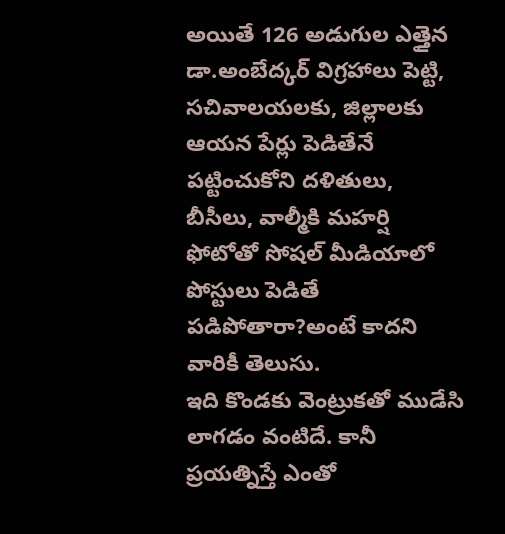అయితే 126 అడుగుల ఎత్తైన డా.అంబేద్కర్ విగ్రహాలు పెట్టి, సచివాలయలకు, జిల్లాలకు ఆయన పేర్లు పెడితేనే పట్టించుకోని దళితులు, బీసీలు, వాల్మీకి మహర్షి ఫోటోతో సోషల్ మీడియాలో పోస్టులు పెడితే పడిపోతారా?అంటే కాదని వారికీ తెలుసు.
ఇది కొండకు వెంట్రుకతో ముడేసి లాగడం వంటిదే. కానీ ప్రయత్నిస్తే ఎంతో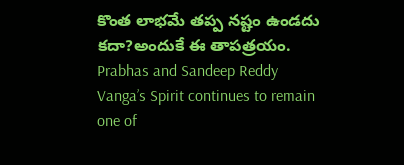కొంత లాభమే తప్ప నష్టం ఉండదు కదా?అందుకే ఈ తాపత్రయం.
Prabhas and Sandeep Reddy Vanga’s Spirit continues to remain one of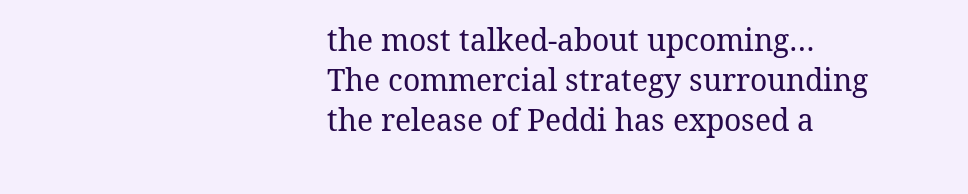the most talked-about upcoming…
The commercial strategy surrounding the release of Peddi has exposed a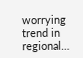worrying trend in regional…